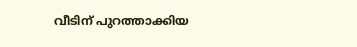വീടിന് പുറത്താക്കിയ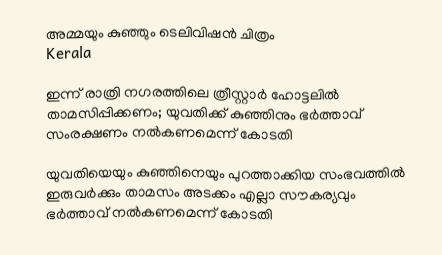അമ്മയും കുഞ്ഞും ടെലിവിഷന്‍ ചിത്രം
Kerala

ഇന്ന് രാത്രി നഗരത്തിലെ ത്രീസ്റ്റാര്‍ ഹോട്ടലില്‍ താമസിപ്പിക്കണം; യുവതിക്ക് കുഞ്ഞിനും ഭര്‍ത്താവ് സംരക്ഷണം നല്‍കണമെന്ന് കോടതി

യുവതിയെയും കുഞ്ഞിനെയും പുറത്താക്കിയ സംഭവത്തില്‍ ഇരുവര്‍ക്കും താമസം അടക്കം എല്ലാ സൗകര്യവും ഭര്‍ത്താവ് നല്‍കണമെന്ന് കോടതി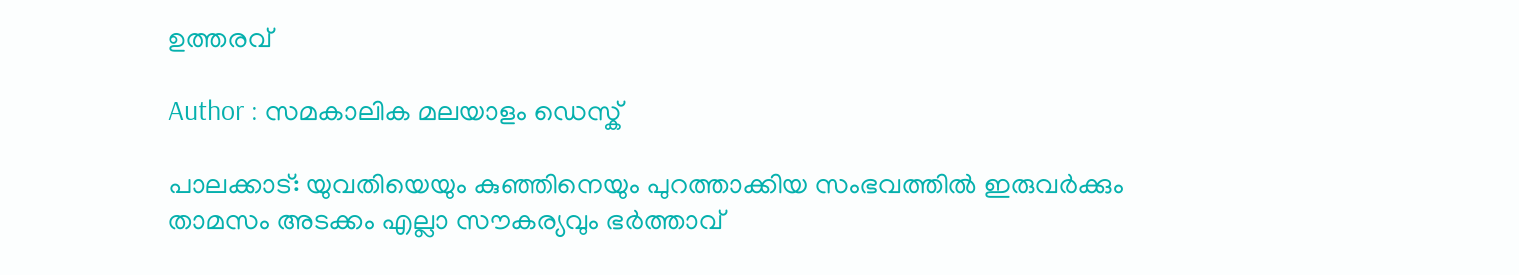ഉത്തരവ്

Author : സമകാലിക മലയാളം ഡെസ്ക്

പാലക്കാട്: യുവതിയെയും കുഞ്ഞിനെയും പുറത്താക്കിയ സംഭവത്തില്‍ ഇരുവര്‍ക്കും താമസം അടക്കം എല്ലാ സൗകര്യവും ഭര്‍ത്താവ്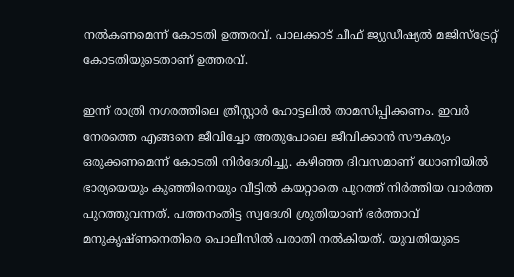നല്‍കണമെന്ന് കോടതി ഉത്തരവ്. പാലക്കാട് ചീഫ് ജ്യുഡീഷ്യല്‍ മജിസ്‌ട്രേറ്റ് കോടതിയുടെതാണ് ഉത്തരവ്.

ഇന്ന് രാത്രി നഗരത്തിലെ ത്രീസ്റ്റാര്‍ ഹോട്ടലില്‍ താമസിപ്പിക്കണം. ഇവര്‍ നേരത്തെ എങ്ങനെ ജീവിച്ചോ അതുപോലെ ജീവിക്കാന്‍ സൗകര്യം ഒരുക്കണമെന്ന് കോടതി നിര്‍ദേശിച്ചു. കഴിഞ്ഞ ദിവസമാണ് ധോണിയില്‍ ഭാര്യയെയും കുഞ്ഞിനെയും വീട്ടില്‍ കയറ്റാതെ പുറത്ത് നിര്‍ത്തിയ വാര്‍ത്ത പുറത്തുവന്നത്. പത്തനംതിട്ട സ്വദേശി ശ്രുതിയാണ് ഭര്‍ത്താവ് മനുകൃഷ്ണനെതിരെ പൊലീസില്‍ പരാതി നല്‍കിയത്. യുവതിയുടെ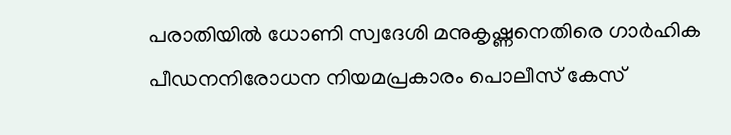പരാതിയില്‍ ധോണി സ്വദേശി മനുകൃഷ്ണനെതിരെ ഗാര്‍ഹിക പീഡനനിരോധന നിയമപ്രകാരം പൊലീസ് കേസ്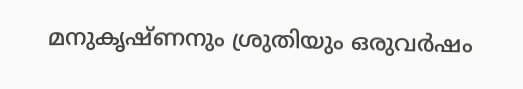മനുകൃഷ്ണനും ശ്രുതിയും ഒരുവര്‍ഷം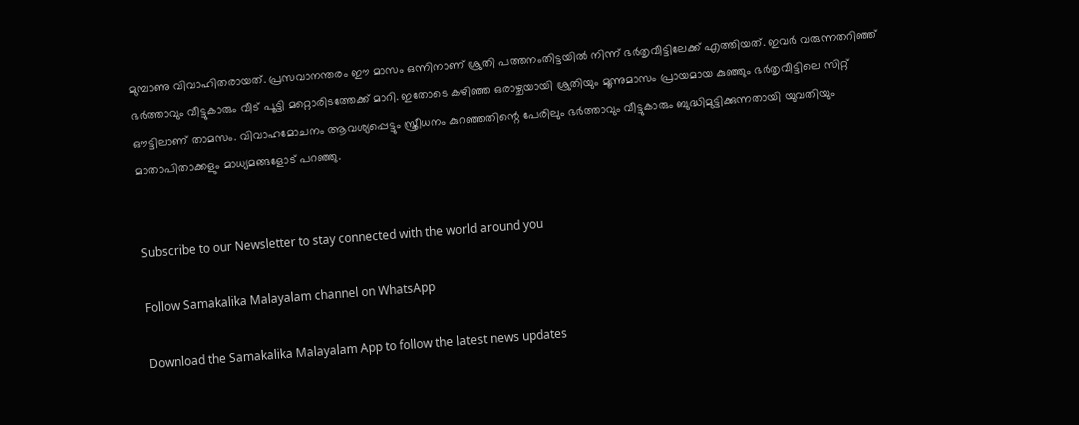മുമ്പാണു വിവാഹിതരായത്. പ്രസവാനന്തരം ഈ മാസം ഒന്നിനാണ് ശ്രുതി പത്തനംതിട്ടയില്‍ നിന്ന് ഭര്‍തൃവീട്ടിലേക്ക് എത്തിയത്. ഇവര്‍ വരുന്നതറിഞ്ഞ് ഭര്‍ത്താവും വീട്ടുകാരും വീട് പൂട്ടി മറ്റൊരിടത്തേക്ക് മാറി. ഇതോടെ കഴിഞ്ഞ ഒരാഴ്ചയായി ശ്രുതിയും മൂന്നുമാസം പ്രായമായ കുഞ്ഞും ഭര്‍തൃവീട്ടിലെ സിറ്റ് ഔട്ടിലാണ് താമസം. വിവാഹമോചനം ആവശ്യപ്പെട്ടും സ്ത്രീധനം കുറഞ്ഞതിന്റെ പേരിലും ഭര്‍ത്താവും വീട്ടുകാരും ബുദ്ധിമുട്ടിക്കുന്നതായി യുവതിയും മാതാപിതാക്കളും മാധ്യമങ്ങളോട് പറഞ്ഞു.


Subscribe to our Newsletter to stay connected with the world around you

Follow Samakalika Malayalam channel on WhatsApp

Download the Samakalika Malayalam App to follow the latest news updates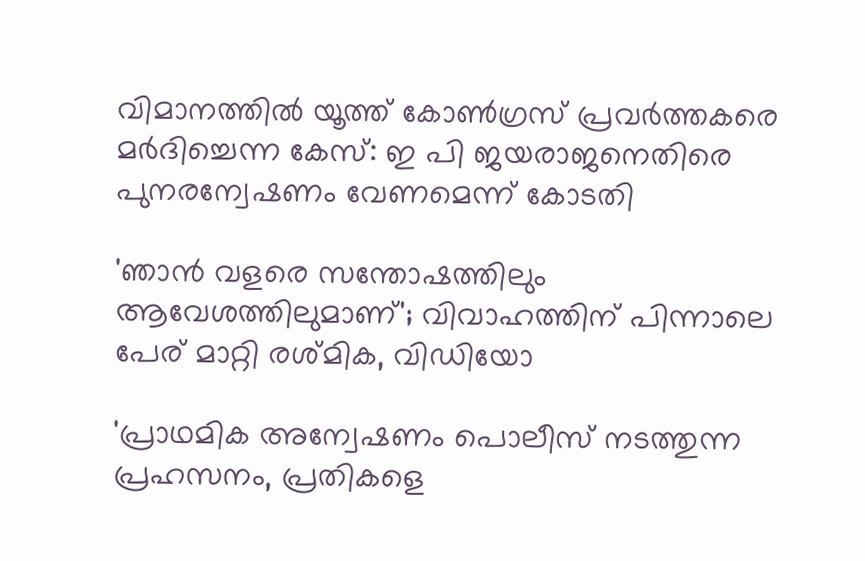വിമാനത്തില്‍ യൂത്ത് കോണ്‍ഗ്രസ് പ്രവര്‍ത്തകരെ മര്‍ദിച്ചെന്ന കേസ്: ഇ പി ജയരാജനെതിരെ പുനരന്വേഷണം വേണമെന്ന് കോടതി

'ഞാൻ വളരെ സന്തോഷത്തിലും ആവേശത്തിലുമാണ്'; വിവാഹത്തിന് പിന്നാലെ പേര് മാറ്റി രശ്മിക, വിഡിയോ

'പ്രാഥമിക അന്വേഷണം പൊലീസ് നടത്തുന്ന പ്രഹസനം, പ്രതികളെ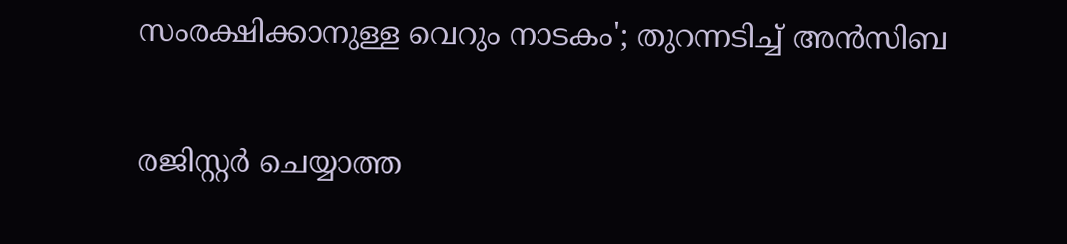സംരക്ഷിക്കാനുള്ള വെറും നാടകം'; തുറന്നടിച്ച് അന്‍സിബ

രജിസ്റ്റര്‍ ചെയ്യാത്ത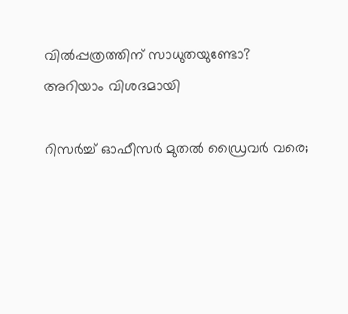വില്‍പ്പത്രത്തിന് സാധുതയുണ്ടോ? അറിയാം വിശദമായി

റിസർച്ച് ഓഫീസർ മുതൽ ഡ്രൈവർ വരെ;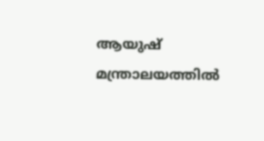ആയുഷ് മന്ത്രാലയത്തിൽ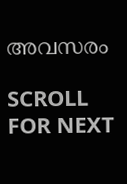അവസരം

SCROLL FOR NEXT